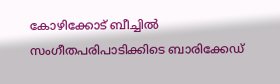കോഴിക്കോട് ബീച്ചിൽ സംഗീതപരിപാടിക്കിടെ ബാരിക്കേഡ്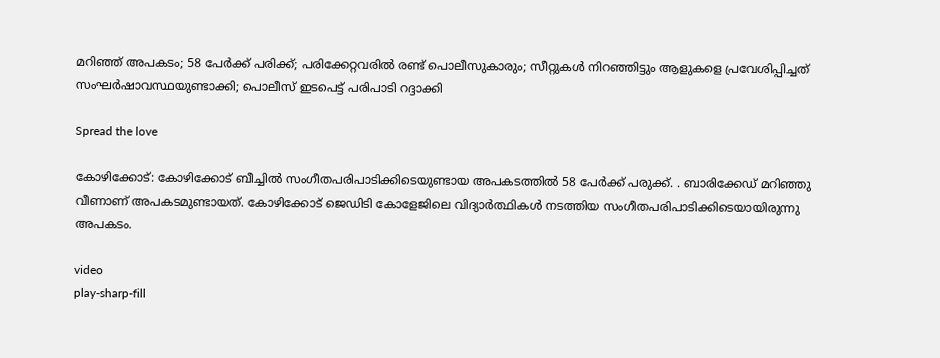മറിഞ്ഞ് അ‌പകടം; 58 പേർക്ക് പരിക്ക്; പരിക്കേറ്റവരിൽ രണ്ട് പൊലീസുകാരും; സീറ്റുകൾ നിറഞ്ഞിട്ടും ആളുകളെ പ്രവേശിപ്പിച്ചത് സംഘർഷാവസ്ഥയുണ്ടാക്കി; പൊലീസ് ഇടപെട്ട് പരിപാടി റദ്ദാക്കി

Spread the love

കോഴിക്കോട്: കോഴിക്കോട് ബീച്ചിൽ സംഗീതപരിപാടിക്കിടെയുണ്ടായ അപകടത്തിൽ 58 പേർക്ക് പരുക്ക്. . ബാരിക്കേഡ് മറിഞ്ഞു വീണാണ് അ‌പകടമുണ്ടായത്. കോഴിക്കോട് ജെഡിടി കോളേജിലെ വിദ്യാർത്ഥികൾ നടത്തിയ സംഗീതപരിപാടിക്കിടെയായിരുന്നു അപകടം.

video
play-sharp-fill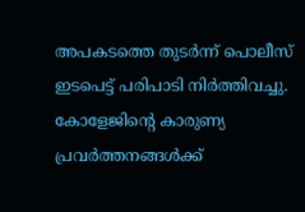അപകടത്തെ തുടർന്ന് പൊലീസ് ഇടപെട്ട് പരിപാടി നിർത്തിവച്ചു. കോളേജിന്റെ കാരുണ്യ പ്രവർത്തനങ്ങൾക്ക്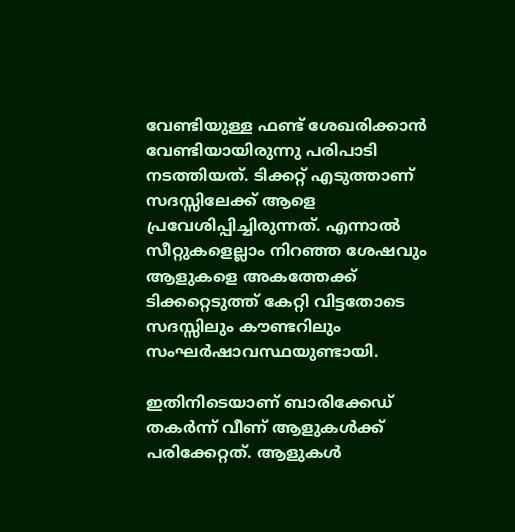വേണ്ടിയുള്ള ഫണ്ട് ശേഖരിക്കാൻ വേണ്ടിയായിരുന്നു പരിപാടി നടത്തിയത്. ടിക്കറ്റ് എടുത്താണ് സദസ്സിലേക്ക് ആളെ പ്രവേശിപ്പിച്ചിരുന്നത്. എന്നാൽ സീറ്റുകളെല്ലാം നിറഞ്ഞ ശേഷവും ആളുകളെ അകത്തേക്ക് ടിക്കറ്റെടുത്ത് കേറ്റി വിട്ടതോടെ സദസ്സിലും കൗണ്ടറിലും സംഘർഷാവസ്ഥയുണ്ടായി.

ഇതിനിടെയാണ് ബാരിക്കേഡ് തകർന്ന് വീണ് ആളുകൾക്ക് പരിക്കേറ്റത്. ആളുകൾ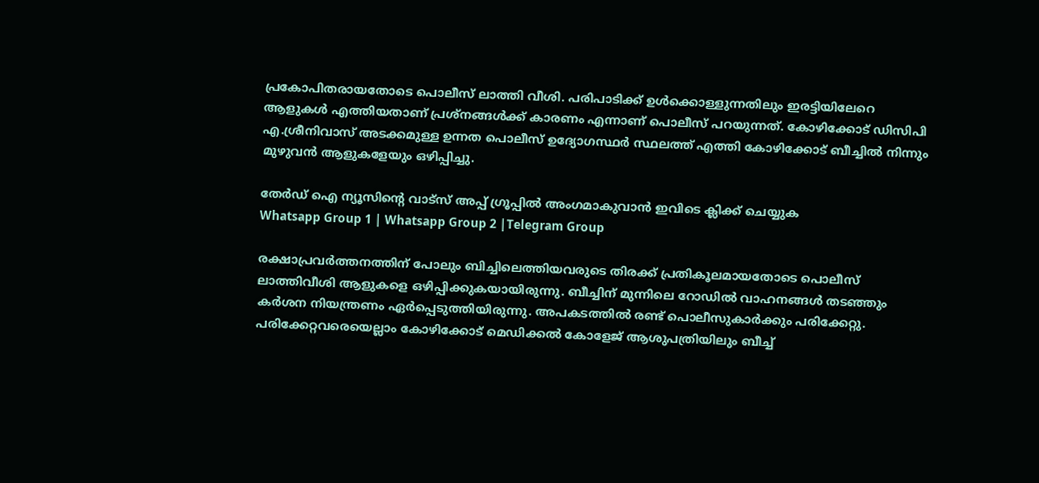പ്രകോപിതരായതോടെ പൊലീസ് ലാത്തി വീശി. പരിപാടിക്ക് ഉൾക്കൊള്ളുന്നതിലും ഇരട്ടിയിലേറെ ആളുകൾ എത്തിയതാണ് പ്രശ്‌നങ്ങൾക്ക് കാരണം എന്നാണ് പൊലീസ് പറയുന്നത്. കോഴിക്കോട് ഡിസിപി എ.ശ്രീനിവാസ് അടക്കമുള്ള ഉന്നത പൊലീസ് ഉദ്യോഗസ്ഥർ സ്ഥലത്ത് എത്തി കോഴിക്കോട് ബീച്ചിൽ നിന്നും മുഴുവൻ ആളുകളേയും ഒഴിപ്പിച്ചു.

തേർഡ് ഐ ന്യൂസിന്റെ വാട്സ് അപ്പ് ഗ്രൂപ്പിൽ അംഗമാകുവാൻ ഇവിടെ ക്ലിക്ക് ചെയ്യുക
Whatsapp Group 1 | Whatsapp Group 2 |Telegram Group

രക്ഷാപ്രവർത്തനത്തിന് പോലും ബിച്ചിലെത്തിയവരുടെ തിരക്ക് പ്രതികൂലമായതോടെ പൊലീസ് ലാത്തിവീശി ആളുകളെ ഒഴിപ്പിക്കുകയായിരുന്നു. ബീച്ചിന് മുന്നിലെ റോഡിൽ വാഹനങ്ങൾ തടഞ്ഞും കർശന നിയന്ത്രണം ഏർപ്പെടുത്തിയിരുന്നു. അപകടത്തിൽ രണ്ട് പൊലീസുകാർക്കും പരിക്കേറ്റു. പരിക്കേറ്റവരെയെല്ലാം കോഴിക്കോട് മെഡിക്കൽ കോളേജ് ആശുപത്രിയിലും ബീച്ച്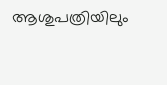ആശുപത്രിയിലും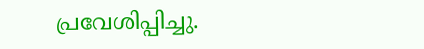പ്രവേശിപ്പിച്ചു.